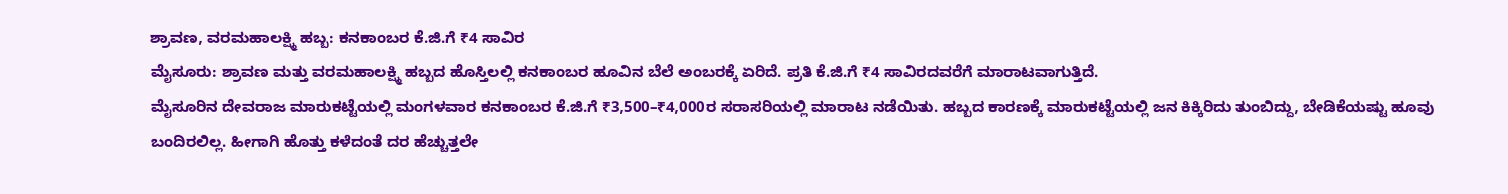ಶ್ರಾವಣ, ವರಮಹಾಲಕ್ಷ್ಮಿ ಹಬ್ಬ: ಕನಕಾಂಬರ ಕೆ.ಜಿ.ಗೆ ₹4 ಸಾವಿರ
ಮೈಸೂರು: ಶ್ರಾವಣ ಮತ್ತು ವರಮಹಾಲಕ್ಷ್ಮಿ ಹಬ್ಬದ ಹೊಸ್ತಿಲಲ್ಲಿ ಕನಕಾಂಬರ ಹೂವಿನ ಬೆಲೆ ಅಂಬರಕ್ಕೆ ಏರಿದೆ. ಪ್ರತಿ ಕೆ.ಜಿ.ಗೆ ₹4 ಸಾವಿರದವರೆಗೆ ಮಾರಾಟವಾಗುತ್ತಿದೆ.
ಮೈಸೂರಿನ ದೇವರಾಜ ಮಾರುಕಟ್ಟೆಯಲ್ಲಿ ಮಂಗಳವಾರ ಕನಕಾಂಬರ ಕೆ.ಜಿ.ಗೆ ₹3,500–₹4,000ರ ಸರಾಸರಿಯಲ್ಲಿ ಮಾರಾಟ ನಡೆಯಿತು. ಹಬ್ಬದ ಕಾರಣಕ್ಕೆ ಮಾರುಕಟ್ಟೆಯಲ್ಲಿ ಜನ ಕಿಕ್ಕಿರಿದು ತುಂಬಿದ್ದು, ಬೇಡಿಕೆಯಷ್ಟು ಹೂವು ಬಂದಿರಲಿಲ್ಲ. ಹೀಗಾಗಿ ಹೊತ್ತು ಕಳೆದಂತೆ ದರ ಹೆಚ್ಚುತ್ತಲೇ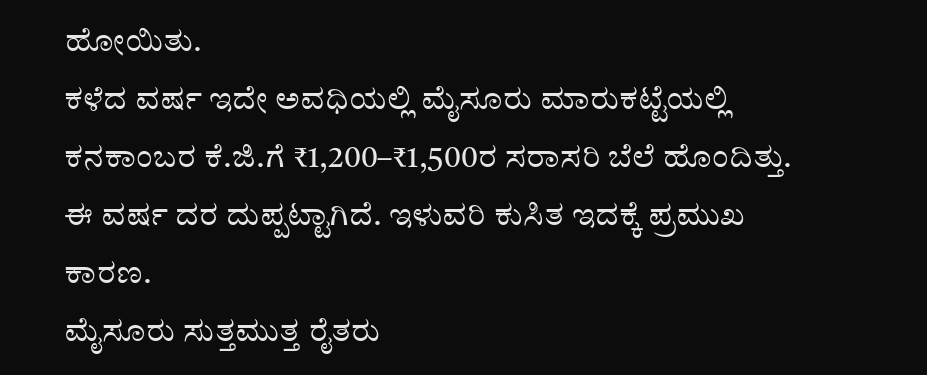ಹೋಯಿತು.
ಕಳೆದ ವರ್ಷ ಇದೇ ಅವಧಿಯಲ್ಲಿ ಮೈಸೂರು ಮಾರುಕಟ್ಟೆಯಲ್ಲಿ ಕನಕಾಂಬರ ಕೆ.ಜಿ.ಗೆ ₹1,200–₹1,500ರ ಸರಾಸರಿ ಬೆಲೆ ಹೊಂದಿತ್ತು. ಈ ವರ್ಷ ದರ ದುಪ್ಪಟ್ಟಾಗಿದೆ. ಇಳುವರಿ ಕುಸಿತ ಇದಕ್ಕೆ ಪ್ರಮುಖ ಕಾರಣ.
ಮೈಸೂರು ಸುತ್ತಮುತ್ತ ರೈತರು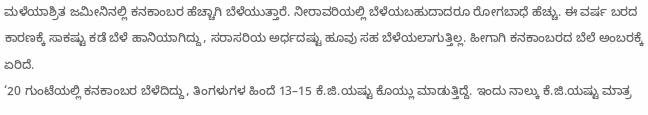ಮಳೆಯಾಶ್ರಿತ ಜಮೀನಿನಲ್ಲಿ ಕನಕಾಂಬರ ಹೆಚ್ಚಾಗಿ ಬೆಳೆಯುತ್ತಾರೆ. ನೀರಾವರಿಯಲ್ಲಿ ಬೆಳೆಯಬಹುದಾದರೂ ರೋಗಬಾಧೆ ಹೆಚ್ಚು. ಈ ವರ್ಷ ಬರದ ಕಾರಣಕ್ಕೆ ಸಾಕಷ್ಟು ಕಡೆ ಬೆಳೆ ಹಾನಿಯಾಗಿದ್ದು, ಸರಾಸರಿಯ ಅರ್ಧದಷ್ಟು ಹೂವು ಸಹ ಬೆಳೆಯಲಾಗುತ್ತಿಲ್ಲ. ಹೀಗಾಗಿ ಕನಕಾಂಬರದ ಬೆಲೆ ಅಂಬರಕ್ಕೆ ಏರಿದೆ.
‘20 ಗುಂಟೆಯಲ್ಲಿ ಕನಕಾಂಬರ ಬೆಳೆದಿದ್ದು, ತಿಂಗಳುಗಳ ಹಿಂದೆ 13–15 ಕೆ.ಜಿ.ಯಷ್ಟು ಕೊಯ್ಲು ಮಾಡುತ್ತಿದ್ದೆ. ಇಂದು ನಾಲ್ಕು ಕೆ.ಜಿ.ಯಷ್ಟು ಮಾತ್ರ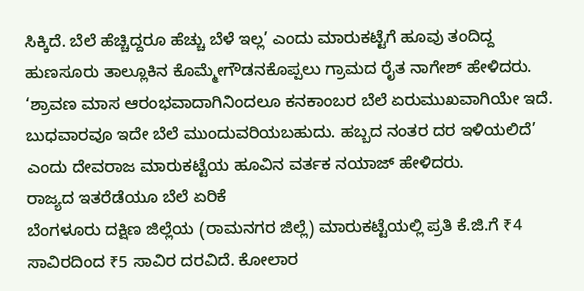ಸಿಕ್ಕಿದೆ. ಬೆಲೆ ಹೆಚ್ಚಿದ್ದರೂ ಹೆಚ್ಚು ಬೆಳೆ ಇಲ್ಲ’ ಎಂದು ಮಾರುಕಟ್ಟೆಗೆ ಹೂವು ತಂದಿದ್ದ ಹುಣಸೂರು ತಾಲ್ಲೂಕಿನ ಕೊಮ್ಮೇಗೌಡನಕೊಪ್ಪಲು ಗ್ರಾಮದ ರೈತ ನಾಗೇಶ್ ಹೇಳಿದರು.
‘ಶ್ರಾವಣ ಮಾಸ ಆರಂಭವಾದಾಗಿನಿಂದಲೂ ಕನಕಾಂಬರ ಬೆಲೆ ಏರುಮುಖವಾಗಿಯೇ ಇದೆ. ಬುಧವಾರವೂ ಇದೇ ಬೆಲೆ ಮುಂದುವರಿಯಬಹುದು. ಹಬ್ಬದ ನಂತರ ದರ ಇಳಿಯಲಿದೆ’ ಎಂದು ದೇವರಾಜ ಮಾರುಕಟ್ಟೆಯ ಹೂವಿನ ವರ್ತಕ ನಯಾಜ್ ಹೇಳಿದರು.
ರಾಜ್ಯದ ಇತರೆಡೆಯೂ ಬೆಲೆ ಏರಿಕೆ
ಬೆಂಗಳೂರು ದಕ್ಷಿಣ ಜಿಲ್ಲೆಯ (ರಾಮನಗರ ಜಿಲ್ಲೆ) ಮಾರುಕಟ್ಟೆಯಲ್ಲಿ ಪ್ರತಿ ಕೆ.ಜಿ.ಗೆ ₹4 ಸಾವಿರದಿಂದ ₹5 ಸಾವಿರ ದರವಿದೆ. ಕೋಲಾರ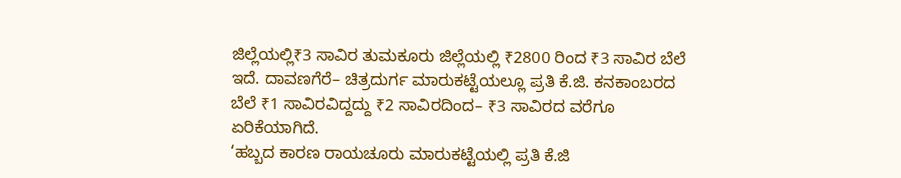ಜಿಲ್ಲೆಯಲ್ಲಿ₹3 ಸಾವಿರ ತುಮಕೂರು ಜಿಲ್ಲೆಯಲ್ಲಿ ₹2800 ರಿಂದ ₹3 ಸಾವಿರ ಬೆಲೆ ಇದೆ. ದಾವಣಗೆರೆ– ಚಿತ್ರದುರ್ಗ ಮಾರುಕಟ್ಟೆಯಲ್ಲೂ ಪ್ರತಿ ಕೆ.ಜಿ. ಕನಕಾಂಬರದ ಬೆಲೆ ₹1 ಸಾವಿರವಿದ್ದದ್ದು ₹2 ಸಾವಿರದಿಂದ– ₹3 ಸಾವಿರದ ವರೆಗೂ ಏರಿಕೆಯಾಗಿದೆ.
‘ಹಬ್ಬದ ಕಾರಣ ರಾಯಚೂರು ಮಾರುಕಟ್ಟೆಯಲ್ಲಿ ಪ್ರತಿ ಕೆ.ಜಿ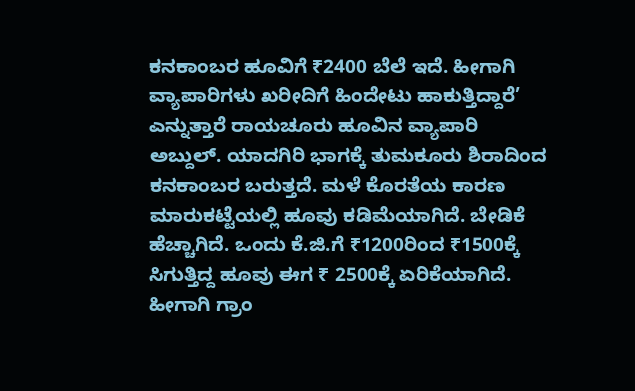ಕನಕಾಂಬರ ಹೂವಿಗೆ ₹2400 ಬೆಲೆ ಇದೆ. ಹೀಗಾಗಿ ವ್ಯಾಪಾರಿಗಳು ಖರೀದಿಗೆ ಹಿಂದೇಟು ಹಾಕುತ್ತಿದ್ದಾರೆ’ ಎನ್ನುತ್ತಾರೆ ರಾಯಚೂರು ಹೂವಿನ ವ್ಯಾಪಾರಿ ಅಬ್ದುಲ್. ಯಾದಗಿರಿ ಭಾಗಕ್ಕೆ ತುಮಕೂರು ಶಿರಾದಿಂದ ಕನಕಾಂಬರ ಬರುತ್ತದೆ. ಮಳೆ ಕೊರತೆಯ ಕಾರಣ ಮಾರುಕಟ್ಟೆಯಲ್ಲಿ ಹೂವು ಕಡಿಮೆಯಾಗಿದೆ. ಬೇಡಿಕೆ ಹೆಚ್ಚಾಗಿದೆ. ಒಂದು ಕೆ.ಜಿ.ಗೆ ₹1200ರಿಂದ ₹1500ಕ್ಕೆ ಸಿಗುತ್ತಿದ್ದ ಹೂವು ಈಗ ₹ 2500ಕ್ಕೆ ಏರಿಕೆಯಾಗಿದೆ. ಹೀಗಾಗಿ ಗ್ರಾಂ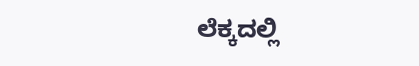ಲೆಕ್ಕದಲ್ಲಿ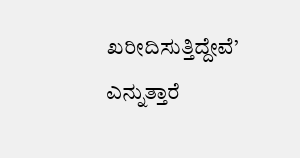ಖರೀದಿಸುತ್ತಿದ್ದೇವೆ’ ಎನ್ನುತ್ತಾರೆ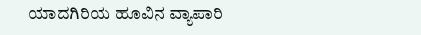ಯಾದಗಿರಿಯ ಹೂವಿನ ವ್ಯಾಪಾರಿ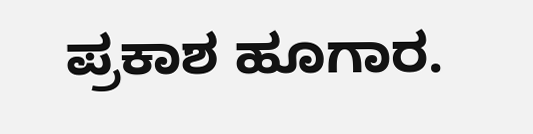ಪ್ರಕಾಶ ಹೂಗಾರ.